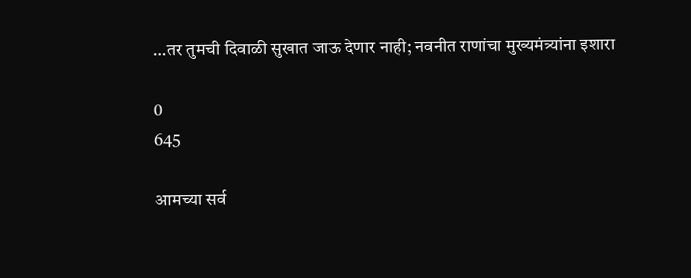…तर तुमची दिवाळी सुखात जाऊ देणार नाही; नवनीत राणांचा मुख्यमंत्र्यांना इशारा

0
645

आमच्या सर्व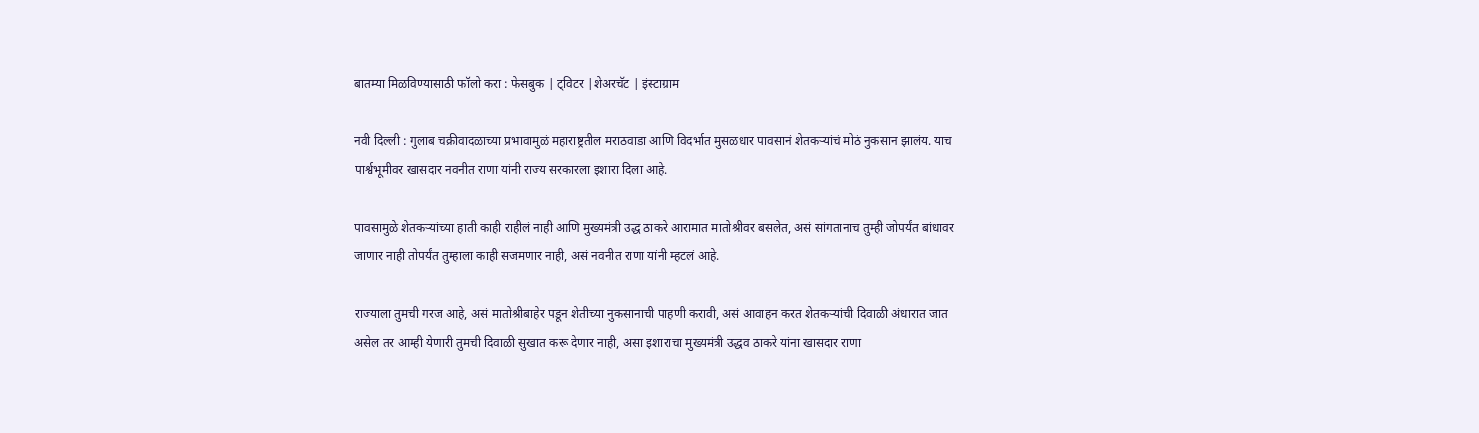बातम्या मिळविण्यासाठी फॉलो करा : फेसबुक | ट्विटर |शेअरचॅट | इंस्टाग्राम

नवी दिल्ली : गुलाब चक्रीवादळाच्या प्रभावामुळं महाराष्ट्रतील मराठवाडा आणि विदर्भात मुसळधार पावसानं शेतकऱ्यांचं मोठं नुकसान झालंय. याच पार्श्वभूमीवर खासदार नवनीत राणा यांनी राज्य सरकारला इशारा दिला आहे.

पावसामुळे शेतकऱ्यांच्या हाती काही राहीलं नाही आणि मुख्यमंत्री उद्ध ठाकरे आरामात मातोश्रीवर बसलेत, असं सांगतानाच तुम्ही जोपर्यंत बांधावर जाणार नाही तोपर्यंत तुम्हाला काही सजमणार नाही, असं नवनीत राणा यांनी म्हटलं आहे.

राज्याला तुमची गरज आहे, असं मातोश्रीबाहेर पडून शेतीच्या नुकसानाची पाहणी करावी, असं आवाहन करत शेतकऱ्यांची दिवाळी अंधारात जात असेल तर आम्ही येणारी तुमची दिवाळी सुखात करू देणार नाही, असा इशाराचा मुख्यमंत्री उद्धव ठाकरे यांना खासदार राणा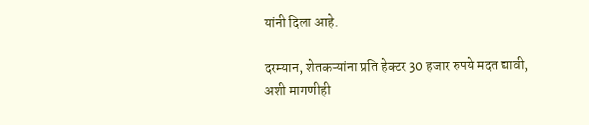यांनी दिला आहे.

दरम्यान, शेतकऱ्यांना प्रति हेक्टर 30 हजार रुपये मदत द्यावी, अशी मागणीही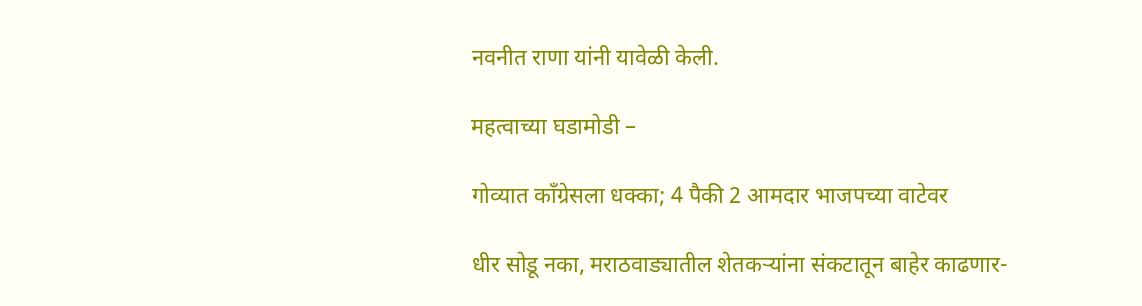नवनीत राणा यांनी यावेळी केली.

महत्वाच्या घडामोडी –

गोव्यात काँग्रेसला धक्का; 4 पैकी 2 आमदार भाजपच्या वाटेवर

धीर सोडू नका, मराठवाड्यातील शेतकऱ्यांना संकटातून बाहेर काढणार-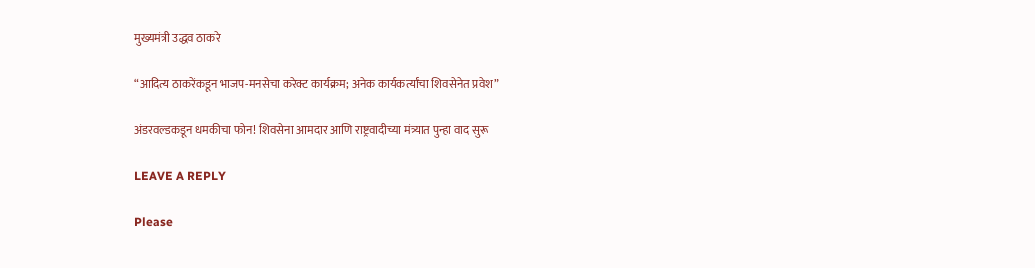मुख्यमंत्री उद्धव ठाकरे

“आदित्य ठाकरेंकडून भाजप-मनसेचा करेक्ट कार्यक्रम; अनेक कार्यकर्त्यांचा शिवसेनेत प्रवेश”

अंडरवल्डकडून धमकीचा फोन! शिवसेना आमदार आणि राष्ट्रवादीच्या मंत्र्यात पुन्हा वाद सुरू

LEAVE A REPLY

Please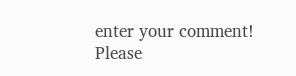enter your comment!
Please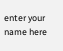enter your name here